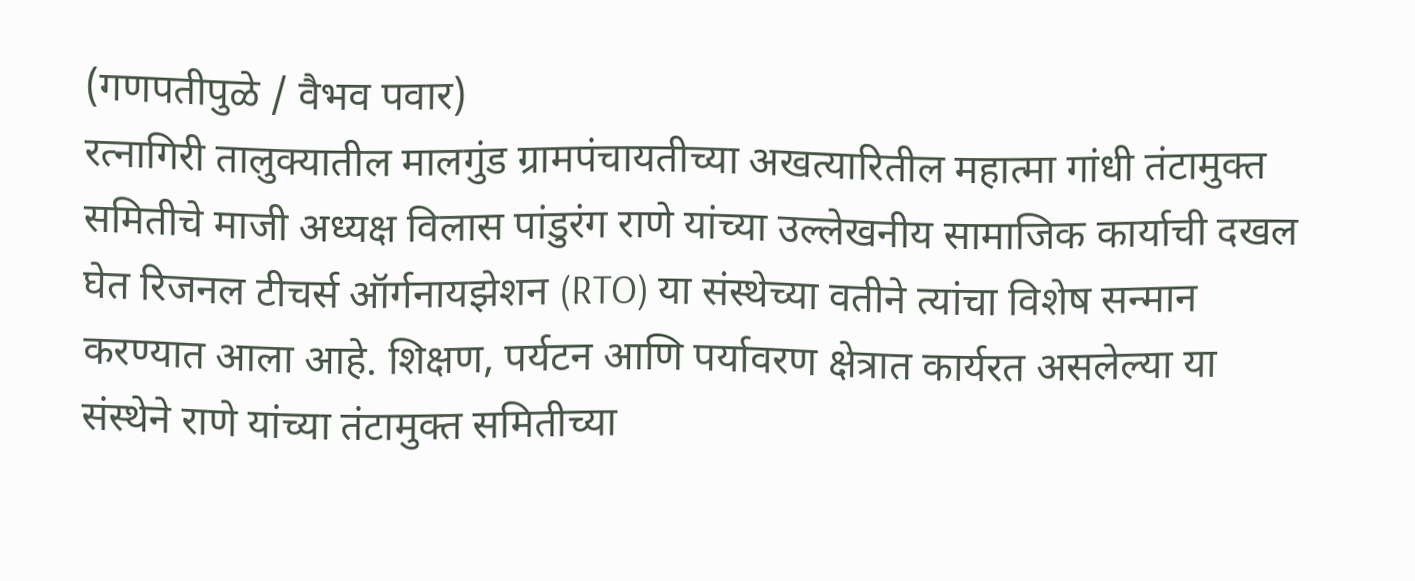(गणपतीपुळे / वैभव पवार)
रत्नागिरी तालुक्यातील मालगुंड ग्रामपंचायतीच्या अखत्यारितील महात्मा गांधी तंटामुक्त समितीचे माजी अध्यक्ष विलास पांडुरंग राणे यांच्या उल्लेखनीय सामाजिक कार्याची दखल घेत रिजनल टीचर्स ऑर्गनायझेशन (RTO) या संस्थेच्या वतीने त्यांचा विशेष सन्मान करण्यात आला आहे. शिक्षण, पर्यटन आणि पर्यावरण क्षेत्रात कार्यरत असलेल्या या संस्थेने राणे यांच्या तंटामुक्त समितीच्या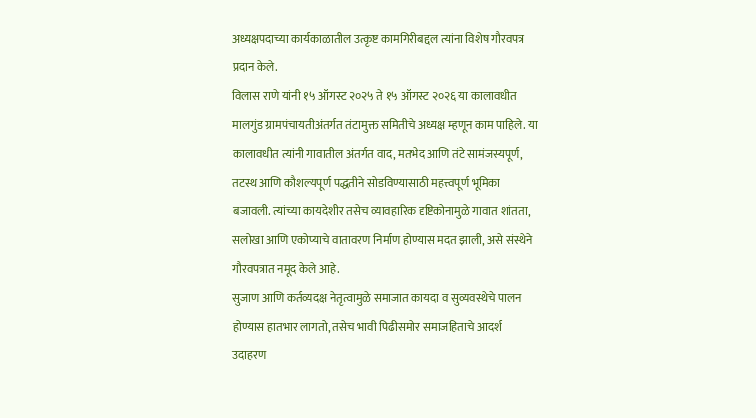अध्यक्षपदाच्या कार्यकाळातील उत्कृष्ट कामगिरीबद्दल त्यांना विशेष गौरवपत्र प्रदान केले.
विलास राणे यांनी १५ ऑगस्ट २०२५ ते १५ ऑगस्ट २०२६ या कालावधीत मालगुंड ग्रामपंचायतीअंतर्गत तंटामुक्त समितीचे अध्यक्ष म्हणून काम पाहिले. या कालावधीत त्यांनी गावातील अंतर्गत वाद, मतभेद आणि तंटे सामंजस्यपूर्ण, तटस्थ आणि कौशल्यपूर्ण पद्धतीने सोडविण्यासाठी महत्त्वपूर्ण भूमिका बजावली. त्यांच्या कायदेशीर तसेच व्यावहारिक दृष्टिकोनामुळे गावात शांतता, सलोखा आणि एकोप्याचे वातावरण निर्माण होण्यास मदत झाली, असे संस्थेने गौरवपत्रात नमूद केले आहे.
सुजाण आणि कर्तव्यदक्ष नेतृत्वामुळे समाजात कायदा व सुव्यवस्थेचे पालन होण्यास हातभार लागतो, तसेच भावी पिढीसमोर समाजहिताचे आदर्श उदाहरण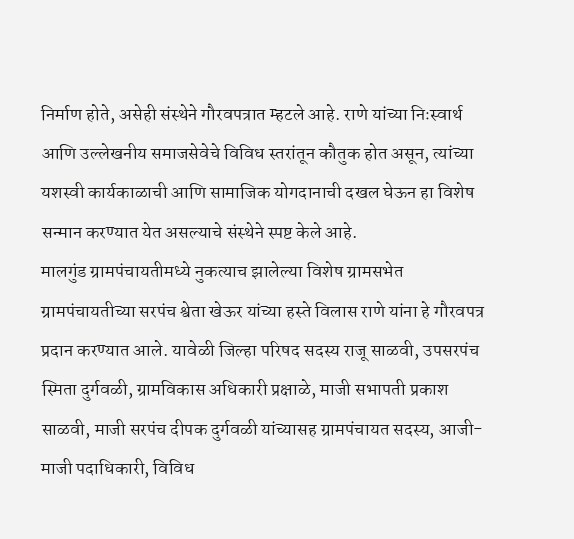निर्माण होते, असेही संस्थेने गौरवपत्रात म्हटले आहे. राणे यांच्या निःस्वार्थ आणि उल्लेखनीय समाजसेवेचे विविध स्तरांतून कौतुक होत असून, त्यांच्या यशस्वी कार्यकाळाची आणि सामाजिक योगदानाची दखल घेऊन हा विशेष सन्मान करण्यात येत असल्याचे संस्थेने स्पष्ट केले आहे.
मालगुंड ग्रामपंचायतीमध्ये नुकत्याच झालेल्या विशेष ग्रामसभेत ग्रामपंचायतीच्या सरपंच श्वेता खेऊर यांच्या हस्ते विलास राणे यांना हे गौरवपत्र प्रदान करण्यात आले. यावेळी जिल्हा परिषद सदस्य राजू साळवी, उपसरपंच स्मिता दुर्गवळी, ग्रामविकास अधिकारी प्रक्षाळे, माजी सभापती प्रकाश साळवी, माजी सरपंच दीपक दुर्गवळी यांच्यासह ग्रामपंचायत सदस्य, आजी-माजी पदाधिकारी, विविध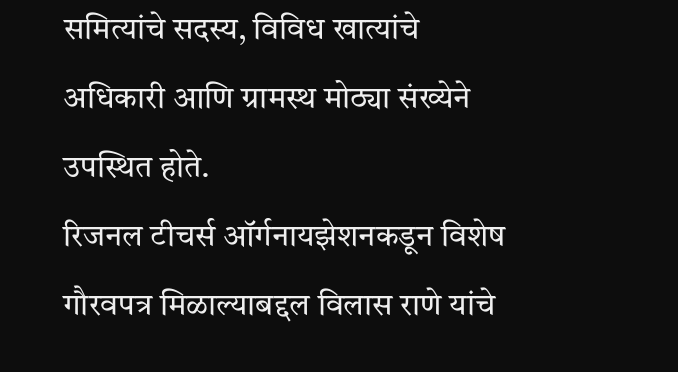समित्यांचे सदस्य, विविध खात्यांचे अधिकारी आणि ग्रामस्थ मोठ्या संख्येने उपस्थित होते.
रिजनल टीचर्स ऑर्गनायझेशनकडून विशेष गौरवपत्र मिळाल्याबद्दल विलास राणे यांचे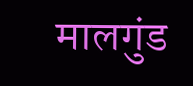मालगुंड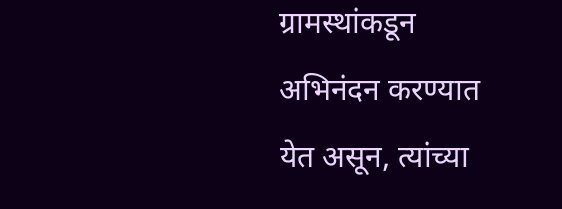ग्रामस्थांकडून अभिनंदन करण्यात येत असून, त्यांच्या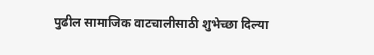पुढील सामाजिक वाटचालीसाठी शुभेच्छा दिल्या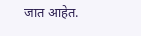जात आहेत.